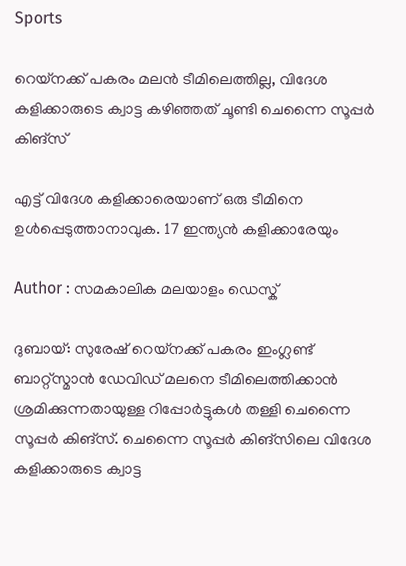Sports

റെയ്‌നക്ക് പകരം മലന്‍ ടീമിലെത്തില്ല, വിദേശ കളിക്കാരുടെ ക്വാട്ട കഴിഞ്ഞത് ചൂണ്ടി ചെന്നൈ സൂപ്പര്‍ കിങ്‌സ്

എട്ട് വിദേശ കളിക്കാരെയാണ് ഒരു ടീമിനെ ഉള്‍പ്പെടുത്താനാവുക. 17 ഇന്ത്യന്‍ കളിക്കാരേയും

Author : സമകാലിക മലയാളം ഡെസ്ക്

ദുബായ്: സുരേഷ് റെയ്‌നക്ക് പകരം ഇംഗ്ലണ്ട് ബാറ്റ്‌സ്മാന്‍ ഡേവിഡ് മലനെ ടീമിലെത്തിക്കാന്‍ ശ്രമിക്കുന്നതായുള്ള റിപ്പോര്‍ട്ടുകള്‍ തള്ളി ചെന്നൈ സൂപ്പര്‍ കിങ്‌സ്. ചെന്നൈ സൂപ്പര്‍ കിങ്‌സിലെ വിദേശ കളിക്കാരുടെ ക്വാട്ട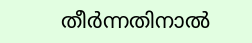തീര്‍ന്നതിനാല്‍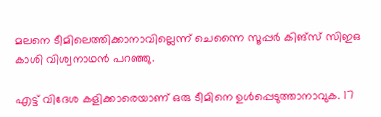മലനെ ടീമിലെത്തിക്കാനാവില്ലെന്ന് ചെന്നൈ സൂപ്പര്‍ കിങ്‌സ് സിഇഒ കാശി വിശ്വനാഥന്‍ പറഞ്ഞു.

എട്ട് വിദേശ കളിക്കാരെയാണ് ഒരു ടീമിനെ ഉള്‍പ്പെടുത്താനാവുക. 17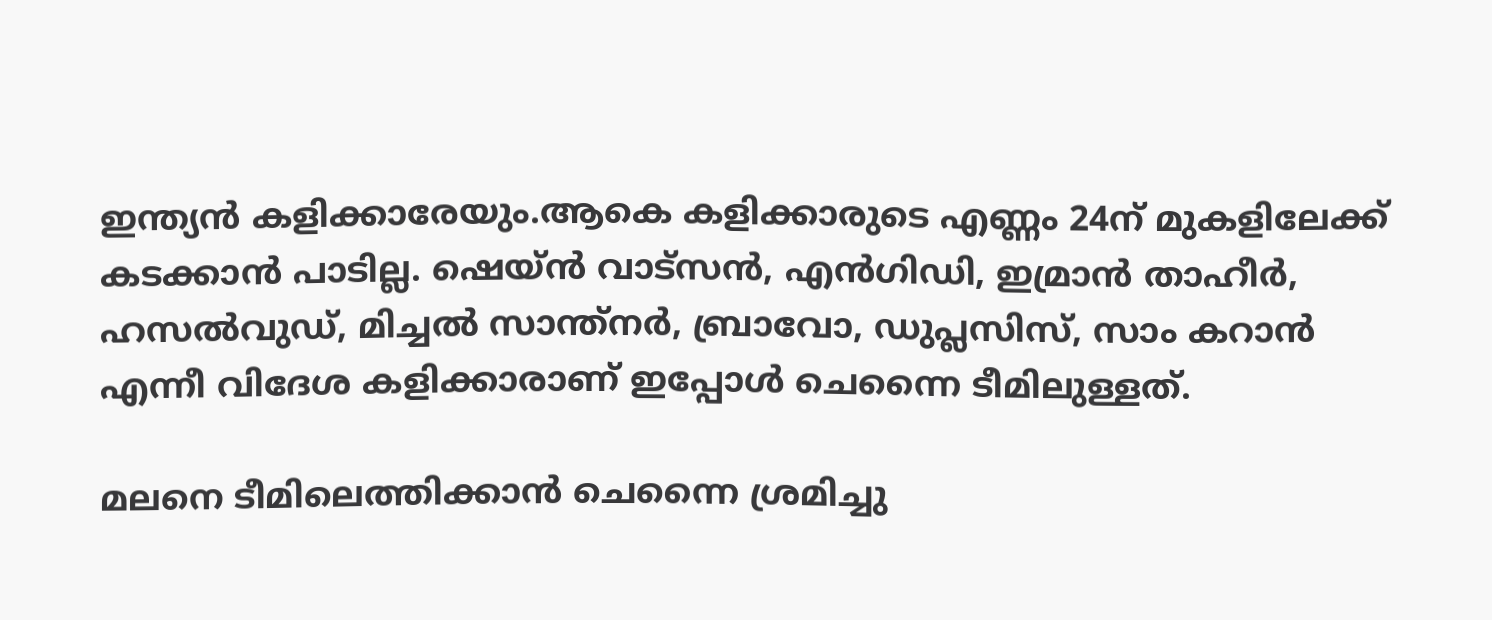ഇന്ത്യന്‍ കളിക്കാരേയും.ആകെ കളിക്കാരുടെ എണ്ണം 24ന് മുകളിലേക്ക് കടക്കാന്‍ പാടില്ല. ഷെയ്ന്‍ വാട്‌സന്‍, എന്‍ഗിഡി, ഇമ്രാന്‍ താഹീര്‍, ഹസല്‍വുഡ്, മിച്ചല്‍ സാന്ത്‌നര്‍, ബ്രാവോ, ഡുപ്ലസിസ്, സാം കറാന്‍ എന്നീ വിദേശ കളിക്കാരാണ് ഇപ്പോള്‍ ചെന്നൈ ടീമിലുള്ളത്.

മലനെ ടീമിലെത്തിക്കാന്‍ ചെന്നൈ ശ്രമിച്ചു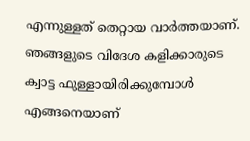എന്നുള്ളത് തെറ്റായ വാര്‍ത്തയാണ്. ഞങ്ങളുടെ വിദേശ കളിക്കാരുടെ ക്വാട്ട ഫുള്ളായിരിക്കുമ്പോള്‍ എങ്ങനെയാണ്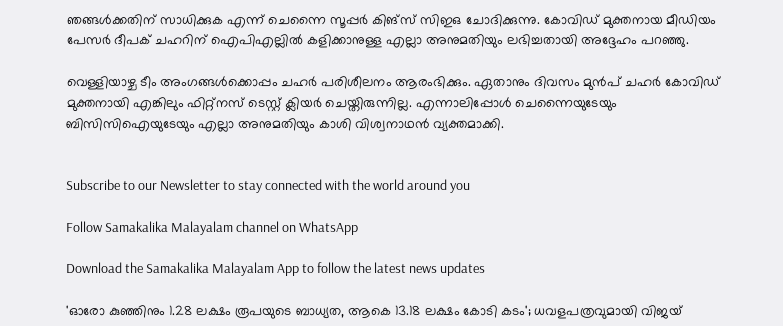ഞങ്ങള്‍ക്കതിന് സാധിക്കുക എന്ന് ചെന്നൈ സൂപ്പര്‍ കിങ്‌സ് സിഇഒ ചോദിക്കുന്നു. കോവിഡ് മുക്തനായ മീഡിയം പേസര്‍ ദീപക് ചഹറിന് ഐപിഎല്ലില്‍ കളിക്കാനുള്ള എല്ലാ അനുമതിയും ലഭിച്ചതായി അദ്ദേഹം പറഞ്ഞു.

വെള്ളിയാഴ്ച ടീം അംഗങ്ങള്‍ക്കൊപ്പം ചഹര്‍ പരിശീലനം ആരംഭിക്കും. ഏതാനും ദിവസം മുന്‍പ് ചഹര്‍ കോവിഡ് മുക്തനായി എങ്കിലും ഫിറ്റ്‌നസ് ടെസ്റ്റ് ക്ലിയര്‍ ചെയ്തിരുന്നില്ല. എന്നാലിപ്പോള്‍ ചെന്നൈയുടേയും ബിസിസിഐയുടേയും എല്ലാ അനുമതിയും കാശി വിശ്വനാഥന്‍ വ്യക്തമാക്കി.


Subscribe to our Newsletter to stay connected with the world around you

Follow Samakalika Malayalam channel on WhatsApp

Download the Samakalika Malayalam App to follow the latest news updates

'ഓരോ കുഞ്ഞിനും 1.28 ലക്ഷം രൂപയുടെ ബാധ്യത, ആകെ 13.18 ലക്ഷം കോടി കടം'; ധവളപത്രവുമായി വിജയ്‌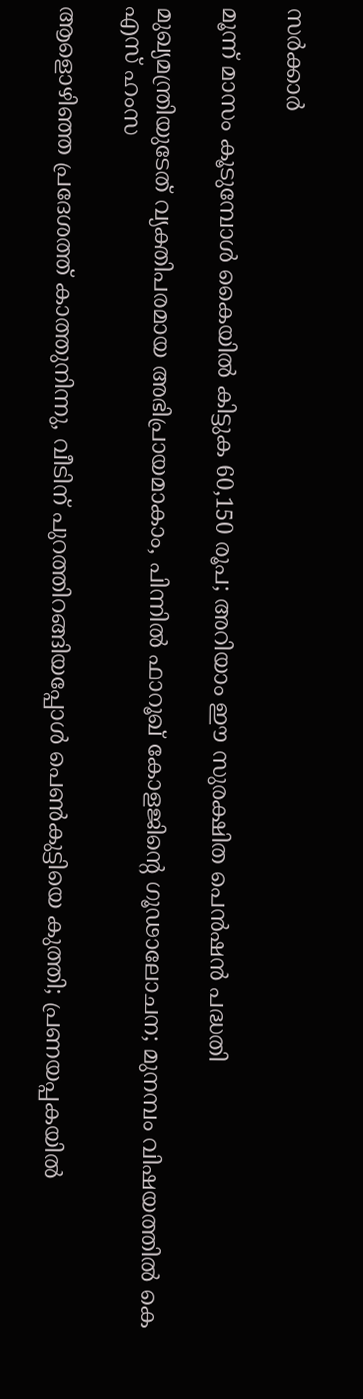സർക്കാർ

മൂന്ന് മാസം കൂടുമ്പോള്‍ കൈയില്‍ കിട്ടുക 60,150 രൂപ; അറിയാം ഈ സുരക്ഷിത പെന്‍ഷന്‍ പദ്ധതി

മുഖ്യമന്ത്രിയുടേത് വ്യക്തിപരമായ അഭിപ്രായമാകാം, പിന്നിൽ ഫാറൂഖ് കോളജിന്റെ ഗൂഢാലോചന; മുനമ്പം വിഷയത്തിൽ കെ എസ് ഹംസ

ആളൊഴിഞ്ഞ പ്രദേശത്ത് കാത്തുനിന്നു, വീടിന് പുറത്തിറങ്ങിയപ്പോള്‍ പെണ്‍കുട്ടിയെ കുത്തി; പ്രണയപ്പകയില്‍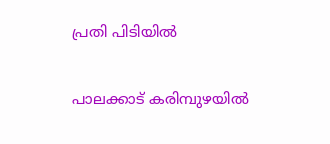പ്രതി പിടിയില്‍

പാലക്കാട് കരിമ്പുഴയിൽ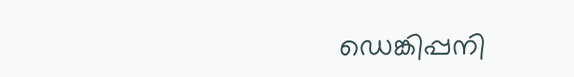ഡെങ്കിപ്പനി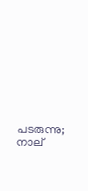പടരുന്നു; നാല്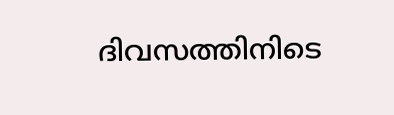ദിവസത്തിനിടെ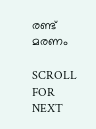രണ്ട് മരണം

SCROLL FOR NEXT